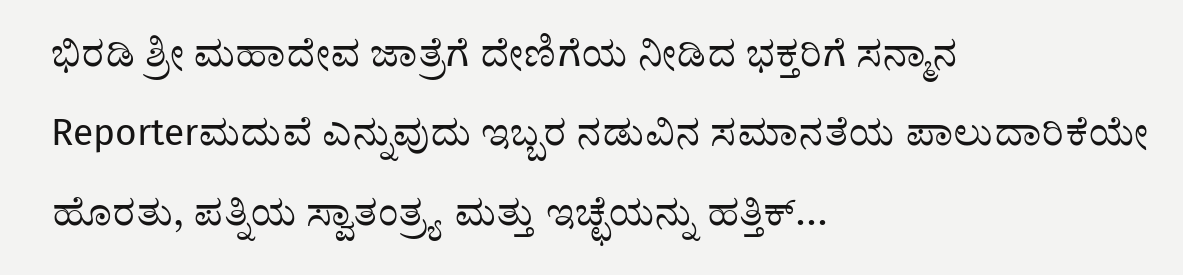ಭಿರಡಿ ಶ್ರೀ ಮಹಾದೇವ ಜಾತ್ರೆಗೆ ದೇಣಿಗೆಯ ನೀಡಿದ ಭಕ್ತರಿಗೆ ಸನ್ಮಾನ
Reporterಮದುವೆ ಎನ್ನುವುದು ಇಬ್ಬರ ನಡುವಿನ ಸಮಾನತೆಯ ಪಾಲುದಾರಿಕೆಯೇ ಹೊರತು, ಪತ್ನಿಯ ಸ್ವಾತಂತ್ರ್ಯ ಮತ್ತು ಇಚ್ಛೆಯನ್ನು ಹತ್ತಿಕ್...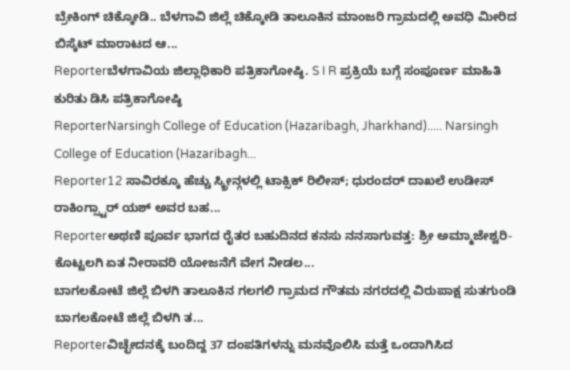ಬ್ರೇಕಿಂಗ್ ಚಿಕ್ಕೋಡಿ.. ಬೆಳಗಾವಿ ಜಿಲ್ಲೆ ಚಿಕ್ಕೋಡಿ ತಾಲೂಕಿನ ಮಾಂಜರಿ ಗ್ರಾಮದಲ್ಲಿ ಅವಧಿ ಮೀರಿದ ಬಿಸ್ಕೆಟ್ ಮಾರಾಟದ ಆ...
Reporterಬೆಳಗಾವಿಯ ಜಿಲ್ಲಾಧಿಕಾರಿ ಪತ್ರಿಕಾಗೋಷ್ಠಿ. S I R ಪ್ರಕ್ರಿಯೆ ಬಗ್ಗೆ ಸಂಪೂರ್ಣ ಮಾಹಿತಿ ಕುರಿತು ಡಿಸಿ ಪತ್ರಿಕಾಗೋಷ್ಠಿ
ReporterNarsingh College of Education (Hazaribagh, Jharkhand)..... Narsingh College of Education (Hazaribagh...
Reporter12 ಸಾವಿರಕ್ಕೂ ಹೆಚ್ಚು ಸ್ಕ್ರೀನ್ಗಳಲ್ಲಿ ಟಾಕ್ಸಿಕ್ ರಿಲೀಸ್; ಧುರಂದರ್ ದಾಖಲೆ ಉಡೀಸ್ ರಾಕಿಂಗ್ಸ್ಟಾರ್ ಯಶ್ ಅವರ ಬಹ...
Reporterಅಥಣಿ ಪೂರ್ವ ಭಾಗದ ರೈತರ ಬಹುದಿನದ ಕನಸು ನನಸಾಗುವತ್ತ: ಶ್ರೀ ಅಮ್ಮಾಜೇಶ್ವರಿ-ಕೊಟ್ಟಲಗಿ ಏತ ನೀರಾವರಿ ಯೋಜನೆಗೆ ವೇಗ ನೀಡಲ...
ಬಾಗಲಕೋಟೆ ಜಿಲ್ಲೆ ಬಿಳಗಿ ತಾಲೂಕಿನ ಗಲಗಲಿ ಗ್ರಾಮದ ಗೌತಮ ನಗರದಲ್ಲಿ ವಿರುಪಾಕ್ಷ ಸುತಗುಂಡಿ ಬಾಗಲಕೋಟೆ ಜಿಲ್ಲೆ ಬಿಳಗಿ ತ...
Reporterವಿಚ್ಛೇದನಕ್ಕೆ ಬಂದಿದ್ದ 37 ದಂಪತಿಗಳನ್ನು ಮನವೊಲಿಸಿ ಮತ್ತೆ ಒಂದಾಗಿಸಿದ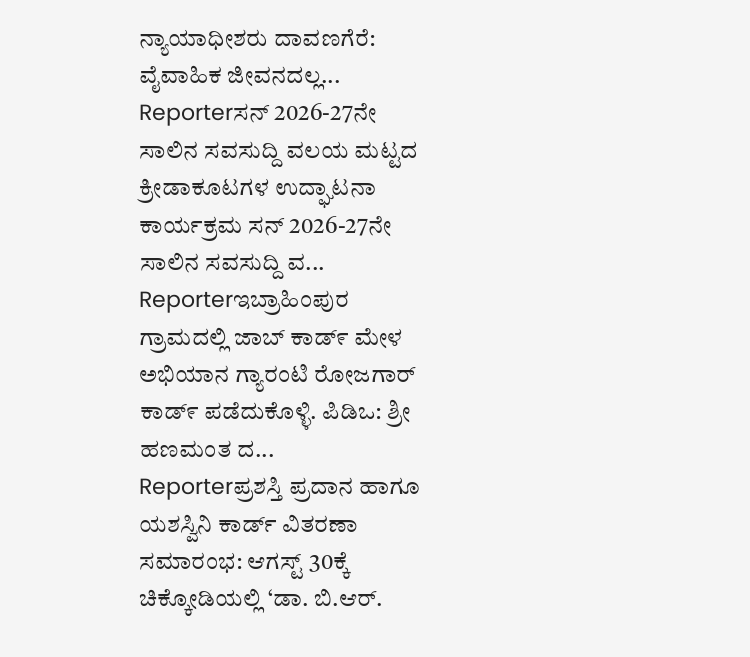ನ್ಯಾಯಾಧೀಶರು ದಾವಣಗೆರೆ: ವೈವಾಹಿಕ ಜೀವನದಲ್ಲ...
Reporterಸನ್ 2026-27ನೇ ಸಾಲಿನ ಸವಸುದ್ದಿ ವಲಯ ಮಟ್ಟದ ಕ್ರೀಡಾಕೂಟಗಳ ಉದ್ಘಾಟನಾ ಕಾರ್ಯಕ್ರಮ ಸನ್ 2026-27ನೇ ಸಾಲಿನ ಸವಸುದ್ದಿ ವ...
Reporterಇಬ್ರಾಹಿಂಪುರ ಗ್ರಾಮದಲ್ಲಿ ಜಾಬ್ ಕಾಡ್೯ ಮೇಳ ಅಭಿಯಾನ ಗ್ಯಾರಂಟಿ ರೋಜಗಾರ್ ಕಾಡ್೯ ಪಡೆದುಕೊಳ್ಳಿ. ಪಿಡಿಒ: ಶ್ರೀ ಹಣಮಂತ ದ...
Reporterಪ್ರಶಸ್ತಿ ಪ್ರದಾನ ಹಾಗೂ ಯಶಸ್ವಿನಿ ಕಾರ್ಡ್ ವಿತರಣಾ ಸಮಾರಂಭ: ಆಗಸ್ಟ್ 30ಕ್ಕೆ ಚಿಕ್ಕೋಡಿಯಲ್ಲಿ ‘ಡಾ. ಬಿ.ಆರ್.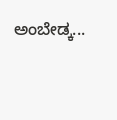ಅಂಬೇಡ್ಕ...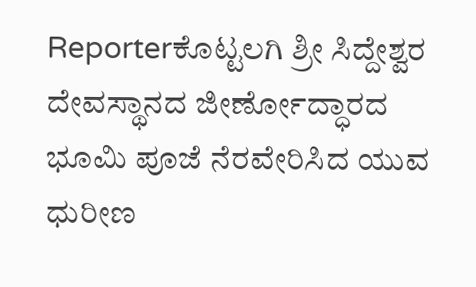Reporterಕೊಟ್ಟಲಗಿ ಶ್ರೀ ಸಿದ್ದೇಶ್ವರ ದೇವಸ್ಥಾನದ ಜೀರ್ಣೋದ್ಧಾರದ ಭೂಮಿ ಪೂಜೆ ನೆರವೇರಿಸಿದ ಯುವ ಧುರೀಣ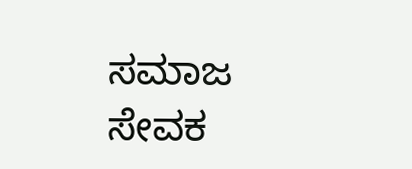ಸಮಾಜ ಸೇವಕ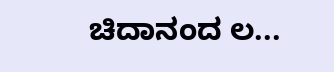ಚಿದಾನಂದ ಲ...